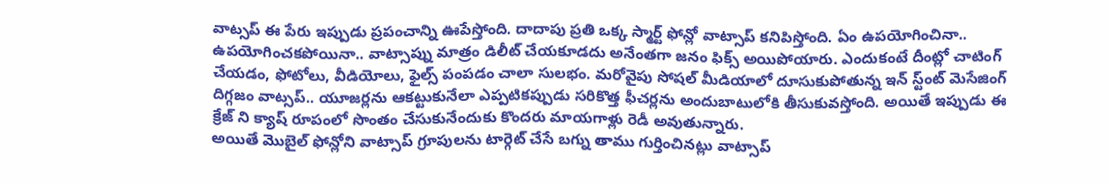వాట్సప్ ఈ పేరు ఇప్పుడు ప్రపంచాన్ని ఊపేస్తోంది. దాదాపు ప్రతి ఒక్క స్మార్ట్ ఫోన్లో వాట్సాప్ కనిపిస్తోంది. ఏం ఉపయోగించినా.. ఉపయోగించకపోయినా.. వాట్సాప్ను మాత్రం డిలీట్ చేయకూడదు అనేంతగా జనం ఫిక్స్ అయిపోయారు. ఎందుకంటే దీంట్లో చాటింగ్ చేయడం, ఫోటోలు, వీడియోలు, ఫైల్స్ పంపడం చాలా సులభం. మరోవైపు సోషల్ మీడియాలో దూసుకుపోతున్న ఇన్ స్ట్ంట్ మెసేజింగ్ దిగ్గజం వాట్సప్.. యూజర్లను ఆకట్టుకునేలా ఎప్పటికప్పుడు సరికొత్త ఫీచర్లను అందుబాటులోకి తీసుకువస్తోంది. అయితే ఇప్పుడు ఈ క్రేజ్ ని క్యాష్ రూపంలో సొంతం చేసుకునేందుకు కొందరు మాయగాళ్లు రెడీ అవుతున్నారు.
అయితే మొబైల్ ఫోన్లోని వాట్సాప్ గ్రూపులను టార్గెట్ చేసే బగ్ను తాము గుర్తించినట్లు వాట్సాప్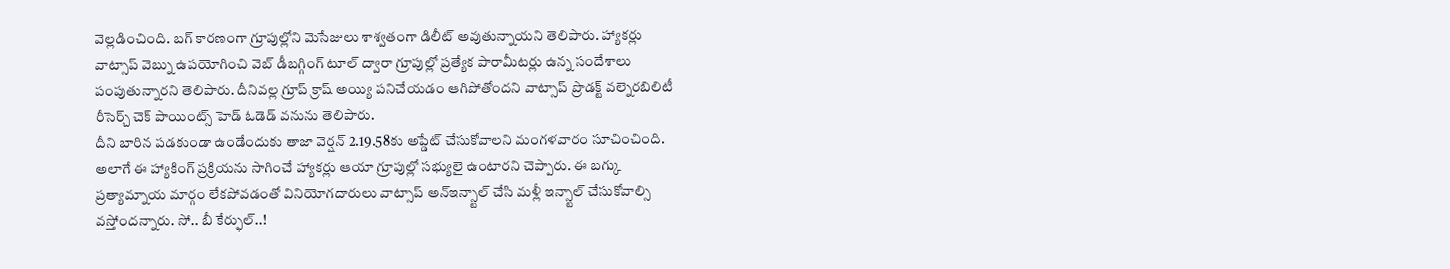వెల్లడించింది. బగ్ కారణంగా గ్రూపుల్లోని మెసేజులు శాశ్వతంగా డిలీట్ అవుతున్నాయని తెలిపారు. హ్యాకర్లు వాట్సాప్ వెబ్ను ఉపయోగించి వెబ్ డీబగ్గింగ్ టూల్ ద్వారా గ్రూపుల్లో ప్రత్యేక పారామీటర్లు ఉన్న సందేశాలు పంపుతున్నారని తెలిపారు. దీనివల్ల గ్రూప్ క్రాష్ అయ్యి పనిచేయడం ఆగిపోతోందని వాట్సాప్ ప్రొడక్ట్ వల్నెరబిలిటీ రీసెర్చ్ చెక్ పాయింట్స్ హెడ్ ఓడెడ్ వనును తెలిపారు.
దీని బారిన పడకుండా ఉండేందుకు తాజా వెర్షన్ 2.19.58కు అప్డేట్ చేసుకోవాలని మంగళవారం సూచించింది. అలాగే ఈ హ్యాకింగ్ ప్రక్రియను సాగించే హ్యాకర్లు ఆయా గ్రూపుల్లో సభ్యులై ఉంటారని చెప్పారు. ఈ బగ్కు ప్రత్యామ్నాయ మార్గం లేకపోవడంతో వినియోగదారులు వాట్సాప్ అన్ఇన్స్టాల్ చేసి మళ్లీ ఇన్స్టాల్ చేసుకోవాల్సి వస్తోందన్నారు. సో.. బీ కేర్ఫుల్..!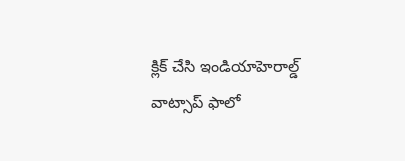క్లిక్ చేసి ఇండియాహెరాల్డ్ వాట్సాప్ ఫాలో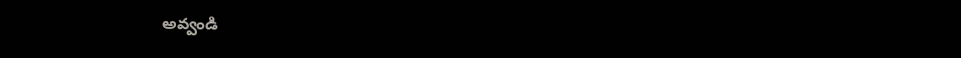అవ్వండి